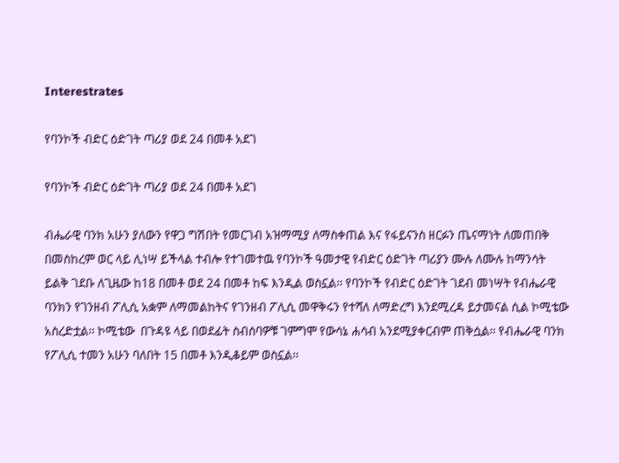Interestrates

የባንኮች ብድር ዕድገት ጣሪያ ወደ 24 በመቶ አደገ

የባንኮች ብድር ዕድገት ጣሪያ ወደ 24 በመቶ አደገ

ብሔራዊ ባንክ አሁን ያለውን የዋጋ ግሽበት የመርገብ አዝማሚያ ለማስቀጠል እና የፋይናንስ ዘርፉን ጤናማነት ለመጠበቅ በመስከረም ወር ላይ ሊነሣ ይችላል ተብሎ የተገመተዉ የባንኮች ዓመታዊ የብድር ዕድገት ጣሪያን ሙሉ ለሙሉ ከማንሳት ይልቅ ገደቡ ለጊዜው ከ18 በመቶ ወደ 24 በመቶ ከፍ እንዲል ወስኗል፡፡ የባንኮች የብድር ዕድገት ገደብ መነሣት የብሔራዊ ባንክን የገንዘብ ፖሊሲ አቋም ለማመልከትና የገንዘብ ፖሊሲ መዋቅሩን የተሻለ ለማድረግ እንደሚረዳ ይታመናል ሲል ኮሚቴው አስረድቷል፡፡ ኮሚቴው  በጉዳዩ ላይ በወደፊት ስብሰባዎቹ ገምግሞ የውሳኔ ሐሳብ አንደሚያቀርብም ጠቅሷል፡፡ የብሔራዊ ባንክ የፖሊሲ ተመን አሁን ባለበት 15 በመቶ እንዲቆይም ወስኗል፡፡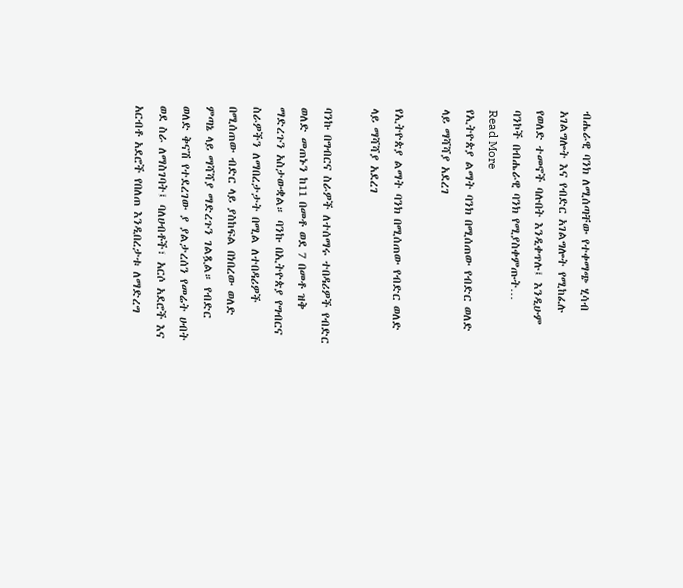ብሔራዊ ባንክ ለሚሰጣቸው የተቀማጭ ሂሳብ አገልግሎት እና የብድር አገልግሎት የሚከፈሉ የወለድ ተመኖች ባሉበት እንዲቀጥሉ፤ እንዲሁም ባንኮች በብሔራዊ ባንክ የሚያስቀምጡት…
Read More
የኢትዮጵያ ልማት ባንክ በሚሰጠው የብድር ወለድ ላይ ማሻሻያ አደረገ

የኢትዮጵያ ልማት ባንክ በሚሰጠው የብድር ወለድ ላይ ማሻሻያ አደረገ

ባንኩ በግብርና ስራዎች ለተሰማሩ ተበዳሪዎች የብድር ወለድ መጠኑን ከ11 በመቶ ወደ 7 በመቶ ዝቅ ማድረጉን አስታውቋል። ባንኩ በኢትዮጵያ የግብርና ስራዎችን ለማበረታታት በሚል ለተበዳሪዎች በሚሰጠው ብድር ላይ ያስከፍል በነበረው ወለድ ምጣኔ ላይ ማሻሻያ ማድረጉን ገልጿል። የብድር ወለድ ቅናሽ የተደረገው ያ ያልታረሰን የመሬት ሀብት ወደ ስራ ለማስገባት፤ ባለሀብቶች፣ አርሶ አደሮች እና አርብቶ አደሮች የበለጠ እንዲበረታቱ ለማድረግ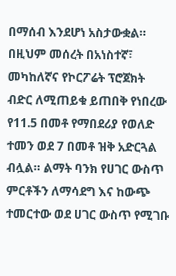በማሰብ እንደሆነ አስታውቋል። በዚህም መሰረት በአነስተኛ፣ መካከለኛና የኮርፖሬት ፕሮጀክት ብድር ለሚጠይቁ ይጠበቅ የነበረው የ11.5 በመቶ የማበደሪያ የወለድ ተመን ወደ 7 በመቶ ዝቅ አድርጓል ብሏል። ልማት ባንክ የሀገር ውስጥ ምርቶችን ለማሳደግ እና ከውጭ ተመርተው ወደ ሀገር ውስጥ የሚገቡ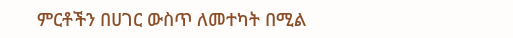ምርቶችን በሀገር ውስጥ ለመተካት በሚል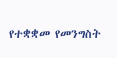የተቋቋመ የመንግስት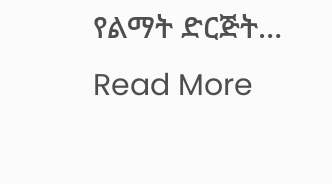የልማት ድርጅት…
Read More